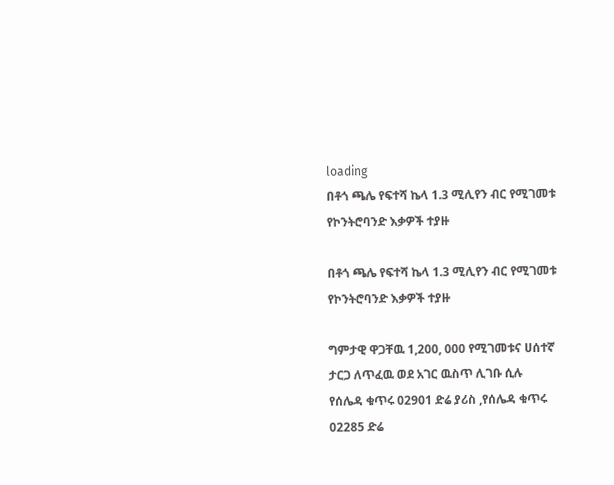loading
በቶጎ ጫሌ የፍተሻ ኬላ 1.3 ሚሊየን ብር የሚገመቱ የኮንትሮባንድ እቃዎች ተያዙ

በቶጎ ጫሌ የፍተሻ ኬላ 1.3 ሚሊየን ብር የሚገመቱ የኮንትሮባንድ እቃዎች ተያዙ

ግምታዊ ዋጋቸዉ 1,200, 000 የሚገመቱና ሀሰተኛ ታርጋ ለጥፈዉ ወደ አገር ዉስጥ ሊገቡ ሲሉ
የሰሌዳ ቁጥሩ 02901 ድሬ ያሪስ ,የሰሌዳ ቁጥሩ 02285 ድሬ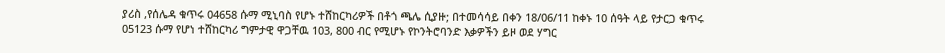ያሪስ ,የሰሌዳ ቁጥሩ 04658 ሱማ ሚኒባስ የሆኑ ተሸከርካሪዎች በቶጎ ጫሌ ሲያዙ; በተመሳሳይ በቀን 18/06/11 ከቀኑ 10 ሰዓት ላይ የታርጋ ቁጥሩ 05123 ሱማ የሆነ ተሸከርካሪ ግምታዊ ዋጋቸዉ 103, 800 ብር የሚሆኑ የኮንትሮባንድ እቃዎችን ይዞ ወደ ሃግር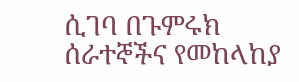ሲገባ በጉምሩክ ሰራተኞችና የመከላከያ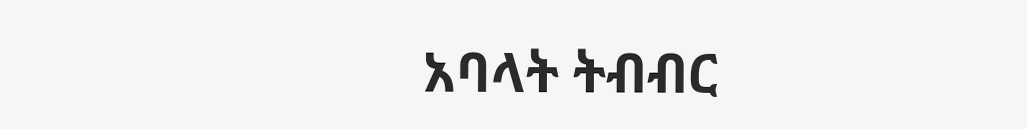አባላት ትብብር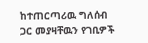ከተጠርጣሪዉ ግለሰብ ጋር መያዛቸዉን የገቢዎች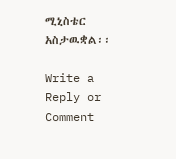ሚኒስቴር አስታዉቋል፡፡

Write a Reply or Comment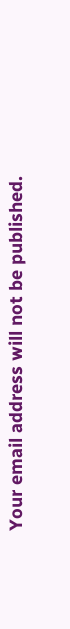Your email address will not be published.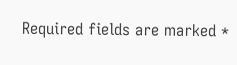Required fields are marked *